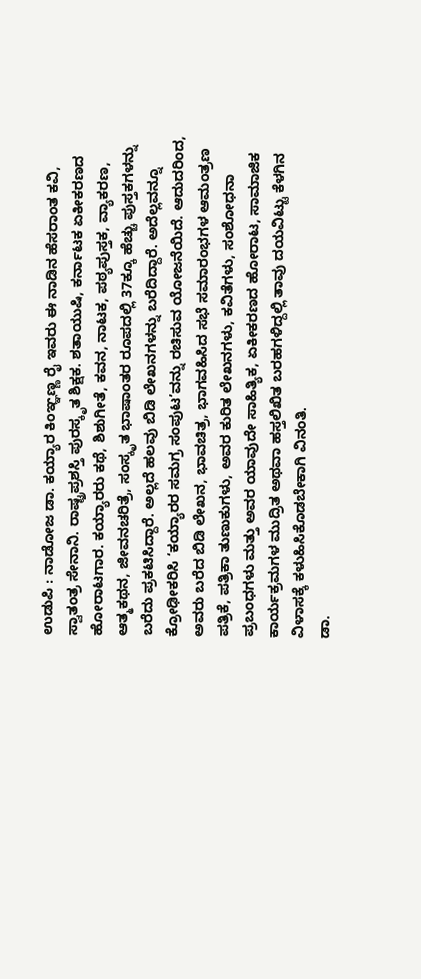ಉಡುಪಿ : ನಾಡೋಜ ಡಾ. ಕಯ್ಯಾರ ಕಿಂಞ್ಞಣ್ಣ ರೈ ಇವರು ಈ ನಾಡಿನ ಹೆಸರಾಂತ ಕವಿ, ಸ್ವಾತಂತ್ರ ಸೇನಾನಿ. ರಾಷ್ಟ್ರಪ್ರಶಸ್ತಿ ಪುರಸ್ಕೃತ ಶಿಕ್ಷಕ. ಶತಾಯುಷಿ, ಕರ್ನಾಟಕ ಏಕೀಕರಣದ ಹೋರಾಟಗಾರ. ಕಯ್ಯಾರರು ಕಥೆ, ಶಿಶುಗೀತೆ, ಕವನ, ನಾಟಕ, ಪಠ್ಯಪುಸ್ತಕ, ವ್ಯಾಕರಣ, ಆತ್ಮಕಥನ, ಜೀವನಚರಿತ್ರೆ, ಸಂಸ್ಕೃತ ಭಾಷಾಂತರ ರೂಪದಲ್ಲಿ 37ಕ್ಕೂ ಹೆಚ್ಚು ಪುಸ್ತಕಗಳನ್ನು ಬರೆದು ಪ್ರಕಟಿಸಿದ್ದಾರೆ. ಅಲ್ಲದೆ ಹಲವು ಬಿಡಿ ಲೇಖನಗಳನ್ನು ಬರೆದಿದ್ದಾರೆ. ಅದೆಲ್ಲವನ್ನೂ ಕ್ರೋಢೀಕರಿಸಿ ‘ಕಯ್ಯಾರರ ಸಮಗ್ರ ಸಂಪುಟ’ವನ್ನು ರಚಿಸುವ ಯೋಜನೆಯಿದೆ. ಆದುದರಿಂದ, ಅವರು ಬರೆದ ಬಿಡಿ ಲೇಖನ, ಭಾವಚಿತ್ರ, ಭಾಗವಹಿಸಿದ ಸಭೆ ಸಮಾರಂಭಗಳ ಆಮಂತ್ರಣ ಪತ್ರಿಕೆ, ಪತ್ರಿಕಾ ತುಣುಕುಗಳು, ಅವರ ಕುರಿತ ಲೇಖನಗಳು, ಕವಿತೆಗಳು, ಸಂಶೋಧನಾ ಪ್ರಬಂಧಗಳು ಮತ್ತು ಅವರ ಯಾವುದೇ ಸಾಹಿತ್ಯಿಕ, ಏಕೀಕರಣದ ಹೋರಾಟ, ಸಾಮಾಜಿಕ ಕಾರ್ಯಕ್ರಮಗಳ ಮುದ್ರಿತ ಅಥವಾ ಹಸ್ತಲಿಖಿತ ಬರಹಗಳಿದ್ದಲ್ಲಿ ತಾವು ದಯವಿಟ್ಟು ಕೆಳಗಿನ ವಿಳಾಸಕ್ಕೆ ಕಳುಹಿಸಿಕೊಡಬೇಕಾಗಿ ವಿನಂತಿ.
ಡಾ.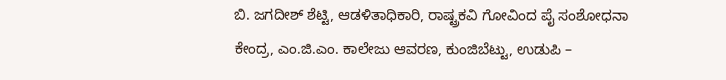ಬಿ. ಜಗದೀಶ್ ಶೆಟ್ಟಿ, ಆಡಳಿತಾಧಿಕಾರಿ, ರಾಷ್ಟ್ರಕವಿ ಗೋವಿಂದ ಪೈ ಸಂಶೋಧನಾ ಕೇಂದ್ರ, ಎಂ.ಜಿ.ಎಂ. ಕಾಲೇಜು ಆವರಣ, ಕುಂಜಿಬೆಟ್ಟು, ಉಡುಪಿ –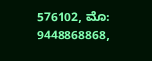576102, ಮೊ: 9448868868,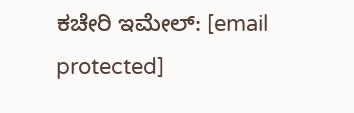ಕಚೇರಿ ಇಮೇಲ್: [email protected]